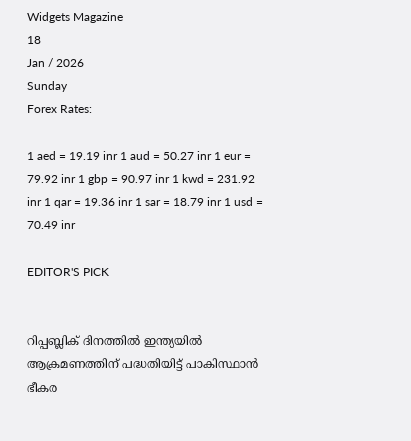Widgets Magazine
18
Jan / 2026
Sunday
Forex Rates:

1 aed = 19.19 inr 1 aud = 50.27 inr 1 eur = 79.92 inr 1 gbp = 90.97 inr 1 kwd = 231.92 inr 1 qar = 19.36 inr 1 sar = 18.79 inr 1 usd = 70.49 inr

EDITOR'S PICK


റിപ്പബ്ലിക് ദിനത്തില്‍ ഇന്ത്യയില്‍ ആക്രമണത്തിന് പദ്ധതിയിട്ട് പാകിസ്ഥാന്‍ ഭീകര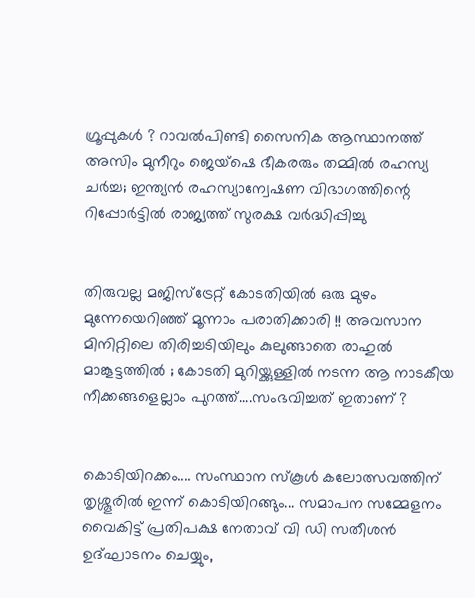ഗ്രൂപ്പുകള്‍ ? റാവല്‍പിണ്ടി സൈനിക ആസ്ഥാനത്ത് അസിം മുനീറും ജെയ്‌ഷെ ഭീകരരും തമ്മില്‍ രഹസ്യ ചര്‍ച്ച; ഇന്ത്യന്‍ രഹസ്യാന്വേഷണ വിഭാഗത്തിന്റെ റിപ്പോര്‍ട്ടില്‍ രാജ്യത്ത് സുരക്ഷ വര്‍ദ്ധിപ്പിച്ചു


തിരുവല്ല മജിസ്‌ട്രേറ്റ് കോടതിയില്‍ ഒരു മുഴം മുന്നേയെറിഞ്ഞ് മൂന്നാം പരാതിക്കാരി !! അവസാന മിനിറ്റിലെ തിരിച്ചടിയിലും കുലുങ്ങാതെ രാഹുല്‍ മാങ്കൂട്ടത്തില്‍ ; കോടതി മുറിയ്ക്കുള്ളില്‍ നടന്ന ആ നാടകീയ നീക്കങ്ങളെല്ലാം പുറത്ത്....സംഭവിച്ചത് ഇതാണ് ?


കൊടിയിറക്കം.... സംസ്ഥാന സ്കൂൾ കലോത്സവത്തിന് തൃശ്ശൂരിൽ ഇന്ന് കൊടിയിറങ്ങും... സമാപന സമ്മേളനം വൈകിട്ട് പ്രതിപക്ഷ നേതാവ് വി ഡി സതീശൻ ഉദ്ഘാടനം ചെയ്യും,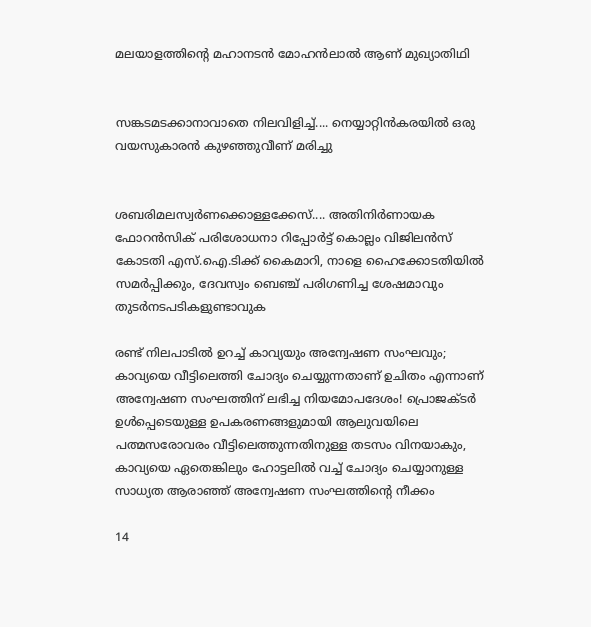മലയാളത്തിന്റെ മഹാനടൻ മോഹൻലാൽ ആണ് മുഖ്യാതിഥി


സങ്കടമടക്കാനാവാതെ നിലവിളിച്ച്.... നെയ്യാറ്റിൻകരയിൽ ഒരു വയസുകാരൻ കുഴഞ്ഞുവീണ് മരിച്ചു


ശബരിമലസ്വർണക്കൊള്ളക്കേസ്.... അതിനിർണായക ഫോറൻസിക് പരിശോധനാ റിപ്പോർട്ട് കൊല്ലം വിജിലൻസ് കോടതി എസ്.ഐ.ടിക്ക് കൈമാറി, നാളെ ഹൈക്കോടതിയിൽ സമർപ്പിക്കും, ദേവസ്വം ബെഞ്ച് പരിഗണിച്ച ശേഷമാവും തുടർനടപടികളുണ്ടാവുക

രണ്ട് നിലപാടില്‍ ഉറച്ച് കാവ്യയും അന്വേഷണ സംഘവും; കാവ്യയെ വീട്ടിലെത്തി ചോദ്യം ചെയ്യുന്നതാണ് ഉചിതം എന്നാണ് അന്വേഷണ സംഘത്തിന് ലഭിച്ച നിയമോപദേശം! പ്രൊജക്ടര്‍ ഉള്‍പ്പെടെയുള്ള ഉപകരണങ്ങളുമായി ആലുവയിലെ പത്മസരോവരം വീട്ടിലെത്തുന്നതിനുള്ള തടസം വിനയാകും, കാവ്യയെ ഏതെങ്കിലും ഹോട്ടലില്‍ വച്ച് ചോദ്യം ചെയ്യാനുള്ള സാധ്യത ആരാഞ്ഞ് അന്വേഷണ സംഘത്തിന്റെ നീക്കം

14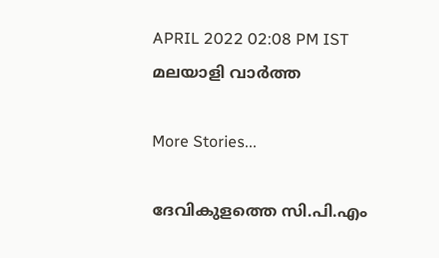APRIL 2022 02:08 PM IST
മലയാളി വാര്‍ത്ത

More Stories...

ദേവികുളത്തെ സി.പി.എം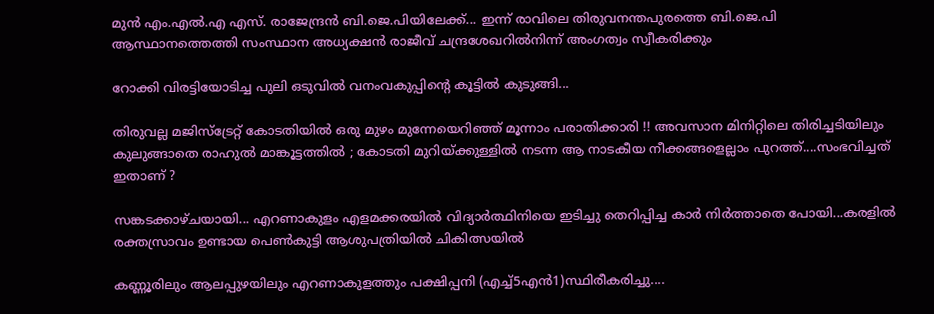മുൻ എം.എൽ.എ എസ്. രാജേന്ദ്രൻ ബി.ജെ.പിയിലേക്ക്... ഇന്ന് രാവിലെ തിരുവനന്തപുരത്തെ ബി.ജെ.പി ആസ്ഥാനത്തെത്തി സംസ്ഥാന അധ്യക്ഷന്‍ രാജീവ് ചന്ദ്രശേഖറിൽനിന്ന് അംഗത്വം സ്വീകരിക്കും

റോക്കി വിരട്ടിയോടിച്ച പുലി ഒടുവിൽ വനംവകുപ്പിന്റെ കൂട്ടിൽ കുടുങ്ങി...

തിരുവല്ല മജിസ്‌ട്രേറ്റ് കോടതിയില്‍ ഒരു മുഴം മുന്നേയെറിഞ്ഞ് മൂന്നാം പരാതിക്കാരി !! അവസാന മിനിറ്റിലെ തിരിച്ചടിയിലും കുലുങ്ങാതെ രാഹുല്‍ മാങ്കൂട്ടത്തില്‍ ; കോടതി മുറിയ്ക്കുള്ളില്‍ നടന്ന ആ നാടകീയ നീക്കങ്ങളെല്ലാം പുറത്ത്....സംഭവിച്ചത് ഇതാണ് ?

സങ്കടക്കാഴ്ചയായി... എറണാകുളം എളമക്കരയിൽ വിദ്യാർത്ഥിനിയെ ഇടിച്ചു തെറിപ്പിച്ച കാർ നിർത്താതെ പോയി...കരളിൽ രക്തസ്രാവം ഉണ്ടായ പെൺകുട്ടി ആശുപത്രിയിൽ ചികിത്സയിൽ

കണ്ണൂരിലും ആലപ്പുഴയിലും എറണാകുളത്തും പക്ഷിപ്പനി (എച്ച്5എൻ1)സ്ഥിരീകരിച്ചു....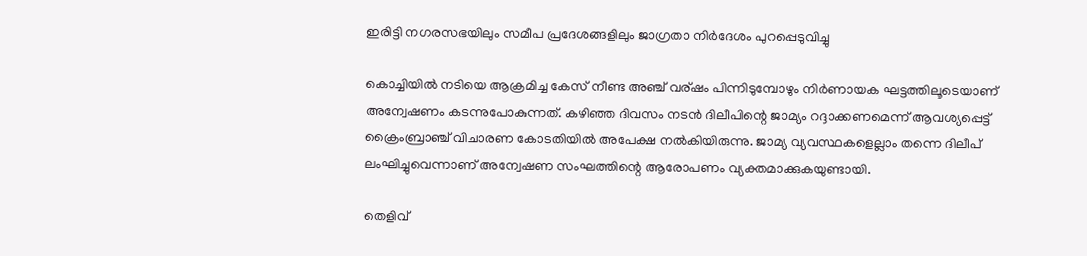ഇരിട്ടി നഗരസഭയിലും സമീപ പ്രദേശങ്ങളിലും ജാഗ്രതാ നിർദേശം പുറപ്പെടുവിച്ചു

കൊച്ചിയിൽ നടിയെ ആക്രമിച്ച കേസ് നീണ്ട അഞ്ച് വര്ഷം പിന്നിടുമ്പോഴും നിർണായക ഘട്ടത്തിലൂടെയാണ് അന്വേഷണം കടന്നുപോകുന്നത്. കഴിഞ്ഞ ദിവസം നടന്‍ ദിലീപിന്റെ ജാമ്യം റദ്ദാക്കണമെന്ന് ആവശ്യപ്പെട്ട് ക്രൈംബ്രാഞ്ച് വിചാരണ കോടതിയില്‍ അപേക്ഷ നല്‍കിയിരുന്നു. ജാമ്യ വ്യവസ്ഥകളെല്ലാം തന്നെ ദിലീപ് ലംഘിച്ചുവെന്നാണ് അന്വേഷണ സംഘത്തിന്റെ ആരോപണം വ്യക്തമാക്കുകയുണ്ടായി.

തെളിവ്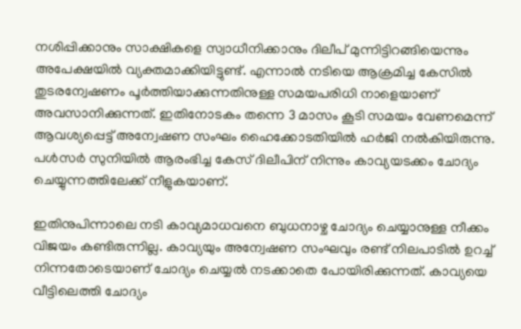നശിപ്പിക്കാനും സാക്ഷികളെ സ്വാധീനിക്കാനും ദിലീപ് മുന്നിട്ടിറങ്ങിയെന്നും അപേക്ഷയിൽ വ്യക്തമാക്കിയിട്ടുണ്ട്. എന്നാല്‍ നടിയെ ആക്രമിച്ച കേസില്‍ തുടരന്വേഷണം പൂര്‍ത്തിയാക്കുന്നതിനുള്ള സമയപരിധി നാളെയാണ് അവസാനിക്കുന്നത്. ഇതിനോടകം തന്നെ 3 മാസം കൂടി സമയം വേണമെന്ന് ആവശ്യപ്പെട്ട് അന്വേഷണ സംഘം ഹൈക്കോടതിയില്‍ ഹര്‍ജി നല്‍കിയിരുന്നു. പൾസർ സുനിയിൽ ആരംഭിച്ച കേസ് ദിലീപിന് നിന്നും കാവ്യയടക്കം ചോദ്യം ചെയ്യുന്നത്തിലേക്ക് നീളുകയാണ്.

ഇതിനുപിന്നാലെ നടി കാവ്യമാധവനെ ബുധനാഴ്ച ചോദ്യം ചെയ്യാനുള്ള നീക്കം വിജയം കണ്ടിരുന്നില്ല. കാവ്യയും അന്വേഷണ സംഘവും രണ്ട് നിലപാടില്‍ ഉറച്ച് നിന്നതോടെയാണ് ചോദ്യം ചെയ്യല്‍ നടക്കാതെ പോയിരിക്കുന്നത്. കാവ്യയെ വീട്ടിലെത്തി ചോദ്യം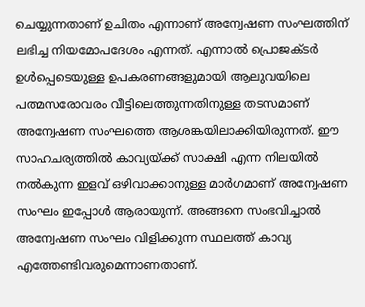ചെയ്യുന്നതാണ് ഉചിതം എന്നാണ് അന്വേഷണ സംഘത്തിന് ലഭിച്ച നിയമോപദേശം എന്നത്. എന്നാല്‍ പ്രൊജക്ടര്‍ ഉള്‍പ്പെടെയുള്ള ഉപകരണങ്ങളുമായി ആലുവയിലെ പത്മസരോവരം വീട്ടിലെത്തുന്നതിനുള്ള തടസമാണ് അന്വേഷണ സംഘത്തെ ആശങ്കയിലാക്കിയിരുന്നത്. ഈ സാഹചര്യത്തില്‍ കാവ്യയ്ക്ക് സാക്ഷി എന്ന നിലയില്‍ നല്‍കുന്ന ഇളവ് ഒഴിവാക്കാനുള്ള മാര്‍ഗമാണ് അന്വേഷണ സംഘം ഇപ്പോൾ ആരായുന്ന്. അങ്ങനെ സംഭവിച്ചാല്‍ അന്വേഷണ സംഘം വിളിക്കുന്ന സ്ഥലത്ത് കാവ്യ എത്തേണ്ടിവരുമെന്നാണതാണ്.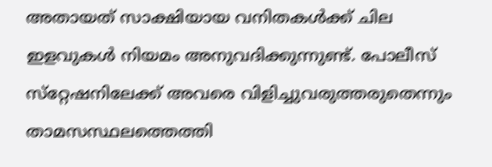അതായത് സാക്ഷിയായ വനിതകള്‍ക്ക് ചില ഇളവുകള്‍ നിയമം അനുവദിക്കുന്നുണ്ട്. പോലീസ് സ്‌റ്റേഷനിലേക്ക് അവരെ വിളിച്ചുവരുത്തരുതെന്നും താമസസ്ഥലത്തെത്തി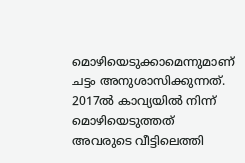മൊഴിയെടുക്കാമെന്നുമാണ് ചട്ടം അനുശാസിക്കുന്നത്. 2017ല്‍ കാവ്യയില്‍ നിന്ന് മൊഴിയെടുത്തത് അവരുടെ വീട്ടിലെത്തി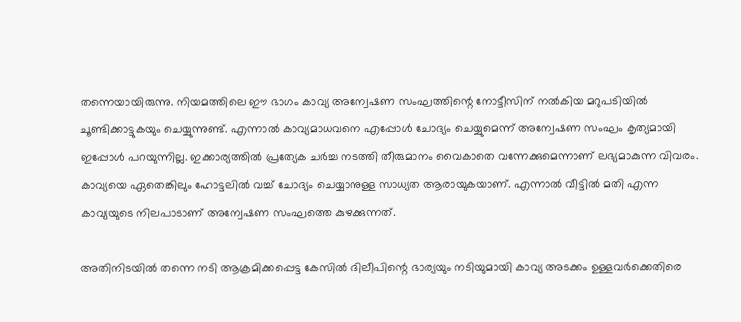തന്നെയായിരുന്നു. നിയമത്തിലെ ഈ ഭാഗം കാവ്യ അന്വേഷണ സംഘത്തിന്റെ നോട്ടീസിന് നല്‍കിയ മറുപടിയില്‍ ചൂണ്ടിക്കാട്ടുകയും ചെയ്യുന്നുണ്ട്. എന്നാൽ കാവ്യമാധവനെ എപ്പോള്‍ ചോദ്യം ചെയ്യുമെന്ന് അന്വേഷണ സംഘം കൃത്യമായി ഇപ്പോള്‍ പറയുന്നില്ല. ഇക്കാര്യത്തില്‍ പ്രത്യേക ചര്‍ച്ച നടത്തി തീരുമാനം വൈകാതെ വന്നേക്കുമെന്നാണ് ലഭ്യമാകുന്ന വിവരം. കാവ്യയെ ഏതെങ്കിലും ഹോട്ടലില്‍ വച്ച് ചോദ്യം ചെയ്യാനുള്ള സാധ്യത ആരായുകയാണ്. എന്നാല്‍ വീട്ടില്‍ മതി എന്ന കാവ്യയുടെ നിലപാടാണ് അന്വേഷണ സംഘത്തെ കുഴക്കുന്നത്.

അതിനിടയില്‍ തന്നെ നടി ആക്രമിക്കപ്പെട്ട കേസില്‍ ദിലീപിന്റെ ഭാര്യയും നടിയുമായി കാവ്യ അടക്കം ഉള്ളവര്‍ക്കെതിരെ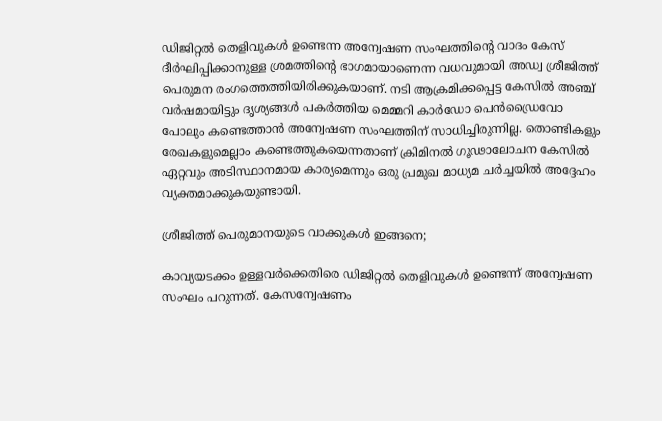ഡിജിറ്റല്‍ തെളിവുകള്‍ ഉണ്ടെന്ന അന്വേഷണ സംഘത്തിന്റെ വാദം കേസ് ദീര്‍ഘിപ്പിക്കാനുള്ള ശ്രമത്തിന്റെ ഭാഗമായാണെന്ന വധവുമായി അഡ്വ ശ്രീജിത്ത് പെരുമന രംഗത്തെത്തിയിരിക്കുകയാണ്. നടി ആക്രമിക്കപ്പെട്ട കേസില്‍ അഞ്ച് വര്‍ഷമായിട്ടും ദൃശ്യങ്ങള്‍ പകര്‍ത്തിയ മെമ്മറി കാര്‍ഡോ പെന്‍ഡ്രൈവോ പോലും കണ്ടെത്താന്‍ അന്വേഷണ സംഘത്തിന് സാധിച്ചിരുന്നില്ല. തൊണ്ടികളും രേഖകളുമെല്ലാം കണ്ടെത്തുകയെന്നതാണ് ക്രിമിനല്‍ ഗൂഢാലോചന കേസില്‍ ഏറ്റവും അടിസ്ഥാനമായ കാര്യമെന്നും ഒരു പ്രമുഖ മാധ്യമ ചര്‍ച്ചയില്‍ അദ്ദേഹം വ്യക്തമാക്കുകയുണ്ടായി.

ശ്രീജിത്ത് പെരുമാനയുടെ വാക്കുകൾ ഇങ്ങനെ;

കാവ്യയടക്കം ഉള്ളവര്‍ക്കെതിരെ ഡിജിറ്റല്‍ തെളിവുകള്‍ ഉണ്ടെന്ന് അന്വേഷണ സംഘം പറുന്നത്. കേസന്വേഷണം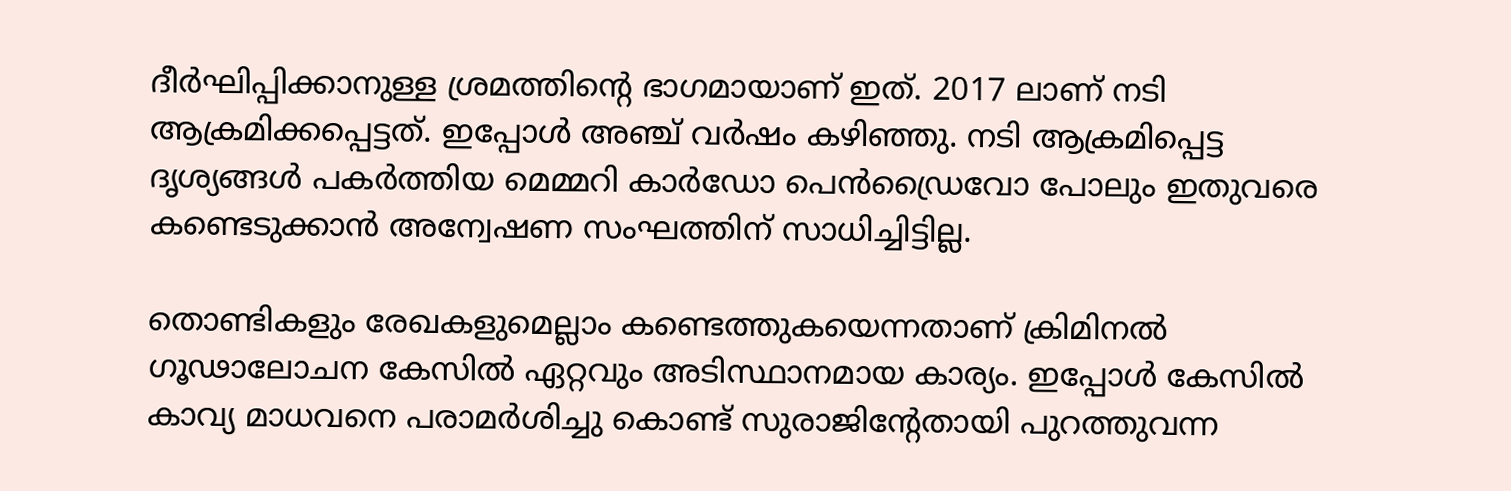ദീര്‍ഘിപ്പിക്കാനുള്ള ശ്രമത്തിന്റെ ഭാഗമായാണ് ഇത്. 2017 ലാണ് നടി ആക്രമിക്കപ്പെട്ടത്. ഇപ്പോള്‍ അഞ്ച് വര്‍ഷം കഴിഞ്ഞു. നടി ആക്രമിപ്പെട്ട ദൃശ്യങ്ങള്‍ പകര്‍ത്തിയ മെമ്മറി കാര്‍ഡോ പെന്‍ഡ്രൈവോ പോലും ഇതുവരെ കണ്ടെടുക്കാന്‍ അന്വേഷണ സംഘത്തിന് സാധിച്ചിട്ടില്ല.

തൊണ്ടികളും രേഖകളുമെല്ലാം കണ്ടെത്തുകയെന്നതാണ് ക്രിമിനല്‍ ഗൂഢാലോചന കേസില്‍ ഏറ്റവും അടിസ്ഥാനമായ കാര്യം. ഇപ്പോള്‍ കേസില്‍ കാവ്യ മാധവനെ പരാമര്‍ശിച്ചു കൊണ്ട് സുരാജിന്റേതായി പുറത്തുവന്ന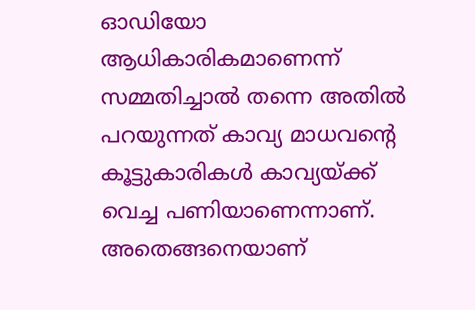ഓഡിയോ ആധികാരികമാണെന്ന് സമ്മതിച്ചാല്‍ തന്നെ അതില്‍ പറയുന്നത് കാവ്യ മാധവന്റെ കൂട്ടുകാരികള്‍ കാവ്യയ്ക്ക് വെച്ച പണിയാണെന്നാണ്. അതെങ്ങനെയാണ്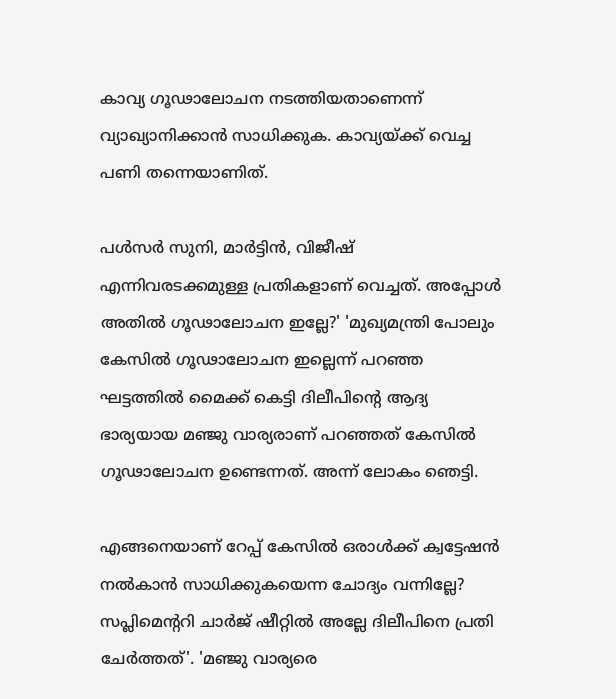കാവ്യ ഗൂഢാലോചന നടത്തിയതാണെന്ന് വ്യാഖ്യാനിക്കാന്‍ സാധിക്കുക. കാവ്യയ്ക്ക് വെച്ച പണി തന്നെയാണിത്.

പള്‍സര്‍ സുനി, മാര്‍ട്ടിന്‍, വിജീഷ് എന്നിവരടക്കമുള്ള പ്രതികളാണ് വെച്ചത്. അപ്പോള്‍ അതില്‍ ഗൂഢാലോചന ഇല്ലേ?' 'മുഖ്യമന്ത്രി പോലും കേസില്‍ ഗൂഢാലോചന ഇല്ലെന്ന് പറഞ്ഞ ഘട്ടത്തില്‍ മൈക്ക് കെട്ടി ദിലീപിന്‍റെ ആദ്യ ഭാര്യയായ മഞ്ജു വാര്യരാണ് പറഞ്ഞത് കേസില്‍ ഗൂഢാലോചന ഉണ്ടെന്നത്. അന്ന് ലോകം ഞെട്ടി.

എങ്ങനെയാണ് റേപ്പ് കേസില്‍ ഒരാള്‍ക്ക് ക്വട്ടേഷന്‍ നല്‍കാന്‍ സാധിക്കുകയെന്ന ചോദ്യം വന്നില്ലേ? സപ്ലിമെന്ററി ചാര്‍ജ് ഷീറ്റില്‍ അല്ലേ ദിലീപിനെ പ്രതി ചേര്‍ത്തത്'. 'മഞ്ജു വാര്യരെ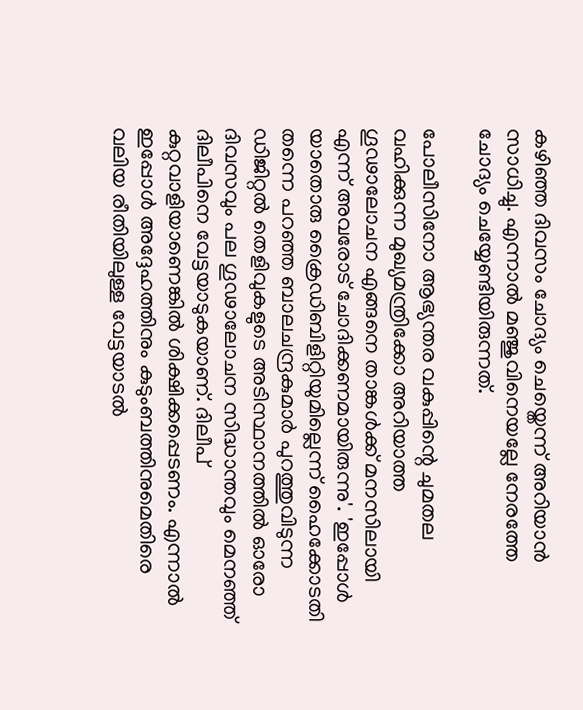കഴിഞ്ഞ ദിവസം ചോദ്യം ചെയ്തെന്ന് അറിയാന്‍ സാധിച്ചു. എന്നാല്‍ മഞ്ജുവിനെയല്ലേ നേരത്തേ ചോദ്യം ചെയ്യേണ്ടിയിരുന്നത്.

പോലീസിനോ ആഭ്യന്തര വകുപ്പിന്റെ ചുമതല വഹിക്കുന്ന മുഖ്യമന്ത്രിക്കോ അറിയാത്ത ഗൂഢാലോചന എങ്ങനെ താങ്കള്‍ക്ക് മനസിലായി എന്ന് അവരോട് ചോദിക്കണമായിരുന്നു'. 'ഇപ്പോള്‍ യാതൊരു ക്രൈഡിബിളിറ്റിയുമില്ലെന്ന് ഹൈക്കോടതി തന്നെ പറഞ്ഞ ബാലചന്ദ്രകുമാര്‍ പുറത്തുവിടുന്ന ഡിജിറ്റല്‍ തെളിവുകളുടെ അടിസ്ഥാനത്തില്‍ ഓരോ ദിവസവും പല ഗൂഢാലോചന സിദ്ധാന്തവും മെനഞ്ഞ് ദിലീപിനെ വേട്ടയാടുകയാണ്. ദിലീപ് കുറ്റവാളിയാണെങ്കില്‍ ശിക്ഷിക്കപ്പെടണം. എന്നാല്‍ ഇപ്പോള്‍ അദ്ദേഹത്തിനും കുടുംബത്തിനുമെതിരെ വലിയ രീതിയിലുള്ള വേട്ടയാടല്‍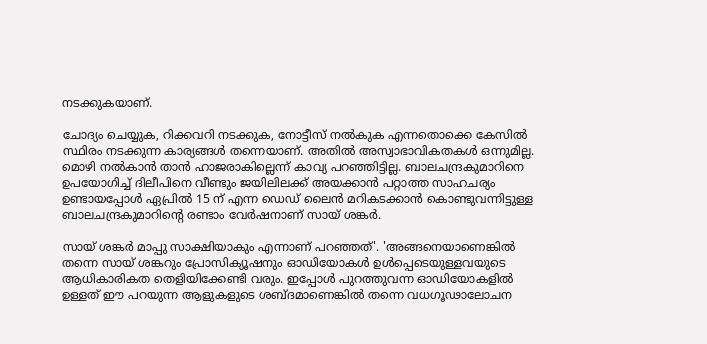നടക്കുകയാണ്.

ചോദ്യം ചെയ്യുക, റിക്കവറി നടക്കുക, നോട്ടീസ് നല്‍കുക എന്നതൊക്കെ കേസില്‍ സ്ഥിരം നടക്കുന്ന കാര്യങ്ങള്‍ തന്നെയാണ്. അതില്‍ അസ്വാഭാവികതകള്‍ ഒന്നുമില്ല. മൊഴി നല്‍കാന്‍ താന്‍ ഹാജരാകില്ലെന്ന് കാവ്യ പറഞ്ഞിട്ടില്ല. ബാലചന്ദ്രകുമാറിനെ ഉപയോഗിച്ച്‌ ദിലീപിനെ വീണ്ടും ജയിലിലക്ക് അയക്കാന്‍ പറ്റാത്ത സാഹചര്യം ഉണ്ടായപ്പോള്‍ ഏപ്രില്‍ 15 ന് എന്ന ഡെഡ് ലൈന്‍ മറികടക്കാന്‍ കൊണ്ടുവന്നിട്ടുള്ള ബാലചന്ദ്രകുമാറിന്റെ രണ്ടാം വേര്‍ഷനാണ് സായ് ശങ്കര്‍.

സായ് ശങ്കര്‍ മാപ്പു സാക്ഷിയാകും എന്നാണ് പറഞ്ഞത്'. 'അങ്ങനെയാണെങ്കില്‍ തന്നെ സായ് ശങ്കറും പ്രോസിക്യൂഷനും ഓഡിയോകള്‍ ഉള്‍പ്പെടെയുള്ളവയുടെ ആധികാരികത തെളിയിക്കേണ്ടി വരും. ഇപ്പോള്‍ പുറത്തുവന്ന ഓഡിയോകളില്‍ ഉള്ളത് ഈ പറയുന്ന ആളുകളുടെ ശബ്ദമാണെങ്കില്‍ തന്നെ വധഗൂഢാലോചന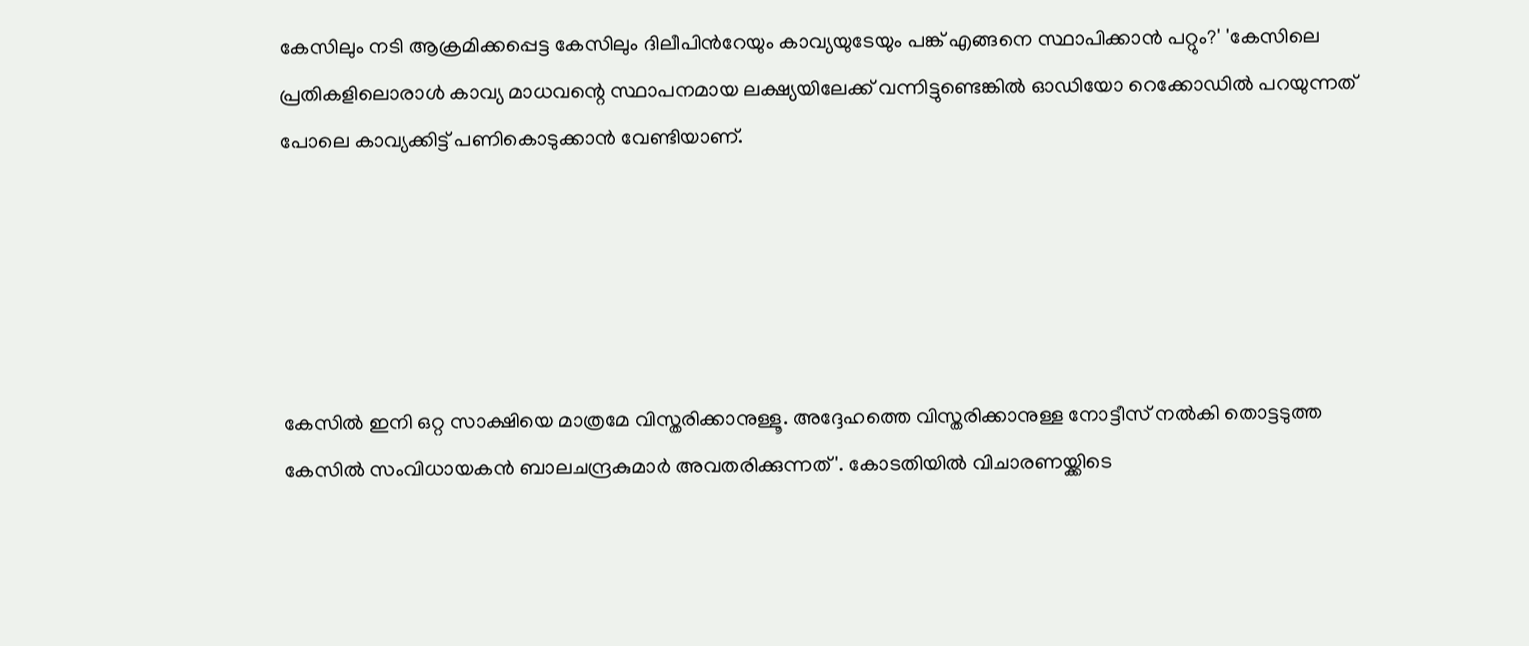കേസിലും നടി ആക്രമിക്കപ്പെട്ട കേസിലും ദിലീപിന്‍റേയും കാവ്യയുടേയും പങ്ക് എങ്ങനെ സ്ഥാപിക്കാന്‍ പറ്റും?' 'കേസിലെ പ്രതികളിലൊരാള്‍ കാവ്യ മാധവന്റെ സ്ഥാപനമായ ലക്ഷ്യയിലേക്ക് വന്നിട്ടുണ്ടെങ്കില്‍ ഓഡിയോ റെക്കോഡില്‍ പറയുന്നത് പോലെ കാവ്യക്കിട്ട് പണികൊടുക്കാന്‍ വേണ്ടിയാണ്.





കേസില്‍ ഇനി ഒറ്റ സാക്ഷിയെ മാത്രമേ വിസ്തരിക്കാനുള്ളൂ. അദ്ദേഹത്തെ വിസ്തരിക്കാനുള്ള നോട്ടീസ് നല്‍കി തൊട്ടടുത്ത കേസില്‍ സംവിധായകന്‍ ബാലചന്ദ്രകുമാര്‍ അവതരിക്കുന്നത്'. കോടതിയില്‍ വിചാരണയ്ക്കിടെ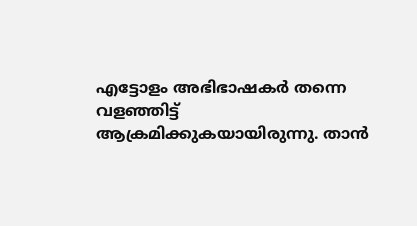എട്ടോളം അഭിഭാഷകര്‍ തന്നെ വളഞ്ഞിട്ട് ആക്രമിക്കുകയായിരുന്നു. താന്‍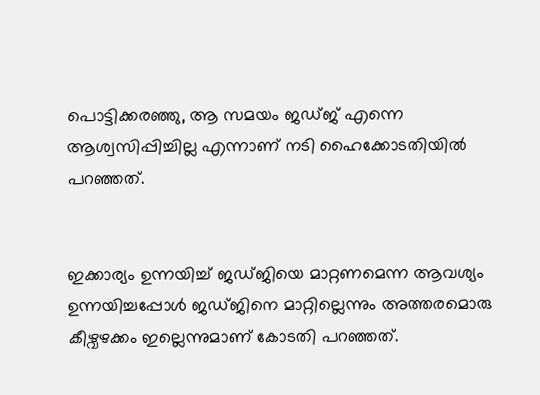പൊട്ടിക്കരഞ്ഞു, ആ സമയം ജഡ്ജ് എന്നെ ആശ്വസിപ്പിച്ചില്ല എന്നാണ് നടി ഹൈക്കോടതിയില്‍ പറഞ്ഞത്.


ഇക്കാര്യം ഉന്നയിച്ച്‌ ജഡ്ജിയെ മാറ്റണമെന്ന ആവശ്യം ഉന്നയിച്ചപ്പോള്‍ ജഡ്ജിനെ മാറ്റില്ലെന്നും അത്തരമൊരു കീഴ്വഴക്കം ഇല്ലെന്നുമാണ് കോടതി പറഞ്ഞത്.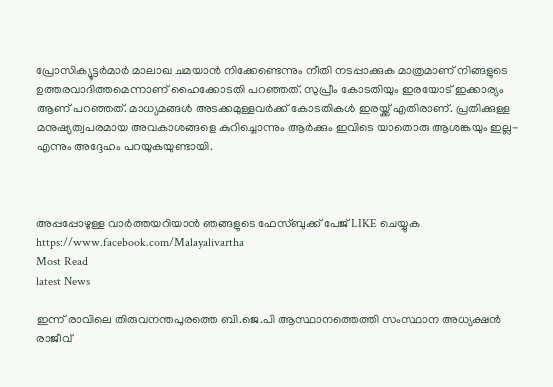പ്രോസിക്യൂട്ടര്‍മാര്‍ മാലാഖ ചമയാന്‍ നിക്കേണ്ടെന്നും നീതി നടപ്പാക്കുക മാത്രമാണ് നിങ്ങളുടെ ഉത്തരവാദിത്തമെന്നാണ് ഹൈക്കോടതി പറഞ്ഞത്. സുപ്രീം കോടതിയും ഇരയോട് ഇക്കാര്യം ആണ് പറഞ്ഞത്. മാധ്യമങ്ങള്‍ അടക്കമുള്ളവര്‍ക്ക് കോടതികള്‍ ഇരയ്ക്ക് എതിരാണ്. പ്രതിക്കുള്ള മനുഷ്യത്വപരമായ അവകാശങ്ങളെ കുറിച്ചൊന്നും ആര്‍ക്കും ഇവിടെ യാതൊരു ആശങ്കയും ഇല്ല- എന്നും അദ്ദേഹം പറയുകയുണ്ടായി.



അപ്പപ്പോഴുള്ള വാര്‍ത്തയറിയാന്‍ ഞങ്ങളുടെ ഫേസ്‌ബുക്ക്‌ പേജ് LIKE ചെയ്യുക
https://www.facebook.com/Malayalivartha
Most Read
latest News

ഇന്ന് രാവിലെ തിരുവനന്തപുരത്തെ ബി.ജെ.പി ആസ്ഥാനത്തെത്തി സംസ്ഥാന അധ്യക്ഷന്‍ രാജീവ്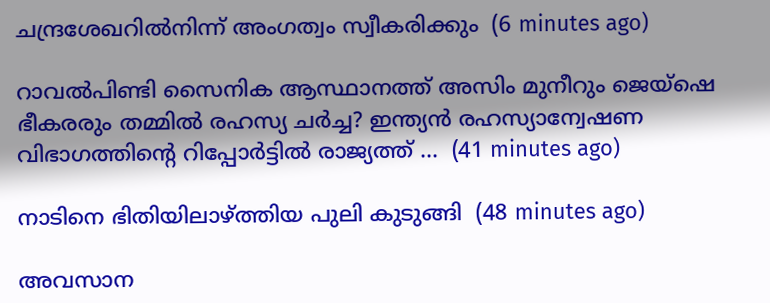ചന്ദ്രശേഖറിൽനിന്ന് അംഗത്വം സ്വീകരിക്കും  (6 minutes ago)

റാവല്‍പിണ്ടി സൈനിക ആസ്ഥാനത്ത് അസിം മുനീറും ജെയ്‌ഷെ ഭീകരരും തമ്മില്‍ രഹസ്യ ചര്‍ച്ച? ഇന്ത്യന്‍ രഹസ്യാന്വേഷണ വിഭാഗത്തിന്റെ റിപ്പോര്‍ട്ടില്‍ രാജ്യത്ത് ...  (41 minutes ago)

നാടിനെ ഭിതിയിലാഴ്ത്തിയ പുലി കുടുങ്ങി  (48 minutes ago)

അവസാന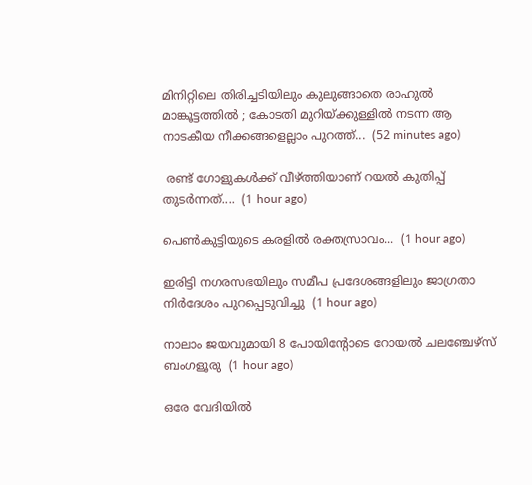മിനിറ്റിലെ തിരിച്ചടിയിലും കുലുങ്ങാതെ രാഹുല്‍ മാങ്കൂട്ടത്തില്‍ ; കോടതി മുറിയ്ക്കുള്ളില്‍ നടന്ന ആ നാടകീയ നീക്കങ്ങളെല്ലാം പുറത്ത്...  (52 minutes ago)

 രണ്ട് ഗോളുകള്‍ക്ക് വീഴ്ത്തിയാണ് റയല്‍ കുതിപ്പ് തുടര്‍ന്നത്....  (1 hour ago)

പെൺകുട്ടിയുടെ കരളിൽ രക്തസ്രാവം...  (1 hour ago)

ഇരിട്ടി നഗരസഭയിലും സമീപ പ്രദേശങ്ങളിലും ജാഗ്രതാ നിർദേശം പുറപ്പെടുവിച്ചു  (1 hour ago)

നാലാം ജയവുമായി 8 പോയിന്റോടെ റോയല്‍ ചലഞ്ചേഴ്‌സ് ബംഗളൂരു  (1 hour ago)

ഒരേ വേദിയില്‍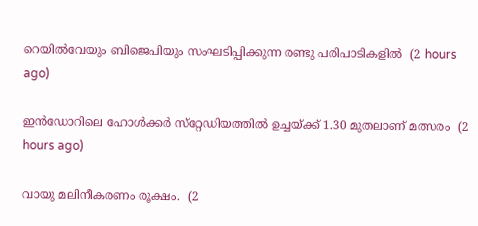റെയില്‍വേയും ബിജെപിയും സംഘടിപ്പിക്കുന്ന രണ്ടു പരിപാടികളില്‍  (2 hours ago)

ഇന്‍ഡോറിലെ ഹോള്‍ക്കര്‍ സ്‌റ്റേഡിയത്തില്‍ ഉച്ചയ്ക്ക് 1.30 മുതലാണ് മത്സരം  (2 hours ago)

വായു മലിനീകരണം രൂക്ഷം.  (2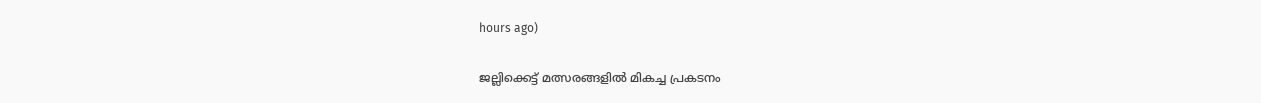hours ago)

ജല്ലിക്കെട്ട് മത്സരങ്ങളില്‍ മികച്ച പ്രകടനം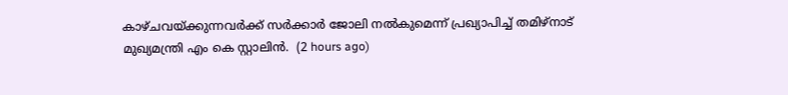കാഴ്ചവയ്ക്കുന്നവര്‍ക്ക് സര്‍ക്കാര്‍ ജോലി നല്‍കുമെന്ന് പ്രഖ്യാപിച്ച് തമിഴ്‌നാട് മുഖ്യമന്ത്രി എം കെ സ്റ്റാലിന്‍.  (2 hours ago)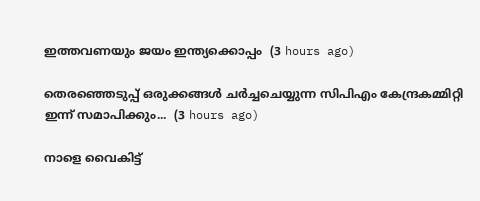ഇത്തവണയും ജയം ഇന്ത്യക്കൊപ്പം  (3 hours ago)

തെരഞ്ഞെടുപ്പ് ഒരുക്കങ്ങൾ ചർച്ചചെയ്യുന്ന സിപിഎം കേന്ദ്രകമ്മിറ്റി ഇന്ന് സമാപിക്കും...  (3 hours ago)

നാളെ വൈകിട്ട്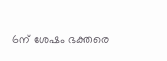6ന് ശേഷം ഭക്തരെ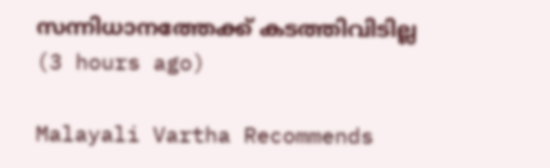സന്നിധാനത്തേക്ക് കടത്തിവിടില്ല  (3 hours ago)

Malayali Vartha Recommends